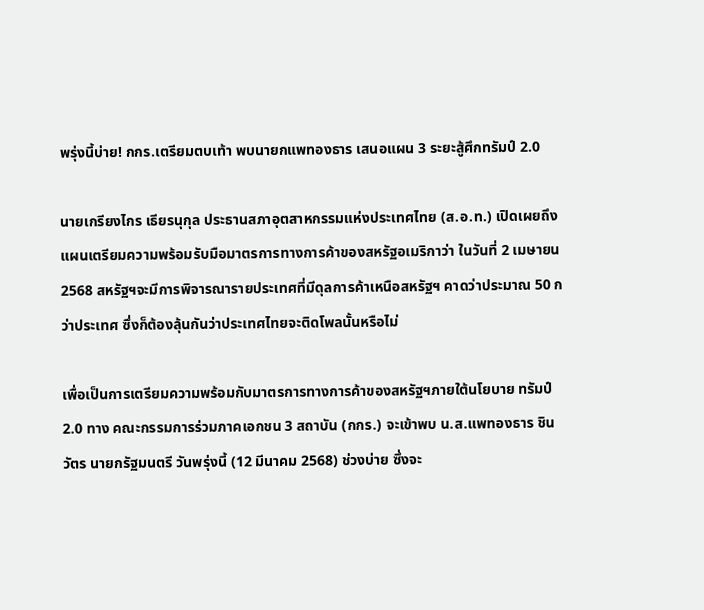พรุ่งนี้บ่าย! กกร.เตรียมตบเท้า พบนายกแพทองธาร เสนอแผน 3 ระยะสู้ศึกทรัมป์ 2.0

นายเกรียงไกร เธียรนุกุล ประธานสภาอุตสาหกรรมแห่งประเทศไทย (ส.อ.ท.) เปิดเผยถึง แผนเตรียมความพร้อมรับมือมาตรการทางการค้าของสหรัฐอเมริกาว่า ในวันที่ 2 เมษายน 2568 สหรัฐฯจะมีการพิจารณารายประเทศที่มีดุลการค้าเหนือสหรัฐฯ คาดว่าประมาณ 50 กว่าประเทศ ซึ่งก็ต้องลุ้นกันว่าประเทศไทยจะติดโพลนั้นหรือไม่

เพื่อเป็นการเตรียมความพร้อมกับมาตรการทางการค้าของสหรัฐฯภายใต้นโยบาย ทรัมป์ 2.0 ทาง คณะกรรมการร่วมภาคเอกชน 3 สถาบัน (กกร.) จะเข้าพบ น.ส.แพทองธาร ชินวัตร นายกรัฐมนตรี วันพรุ่งนี้ (12 มีนาคม 2568) ช่วงบ่าย ซึ่งจะ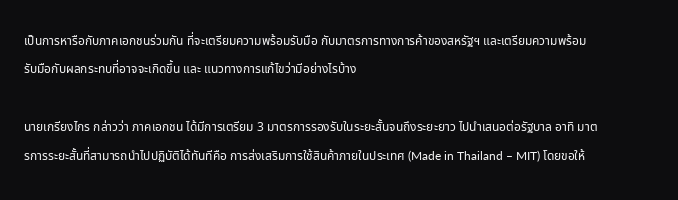เป็นการหารือกับภาคเอกชนร่วมกัน ที่จะเตรียมความพร้อมรับมือ กับมาตรการทางการค้าของสหรัฐฯ และเตรียมความพร้อมรับมือกับผลกระทบที่อาจจะเกิดขึ้น และ แนวทางการแก้ไขว่ามีอย่างไรบ้าง

นายเกรียงไกร กล่าวว่า ภาคเอกชน ได้มีการเตรียม 3 มาตรการรองรับในระยะสั้นจนถึงระยะยาว ไปนำเสนอต่อรัฐบาล อาทิ มาตรการระยะสั้นที่สามารถนำไปปฏิบัติได้ทันทีคือ การส่งเสริมการใช้สินค้าภายในประเทศ (Made in Thailand – MIT) โดยขอให้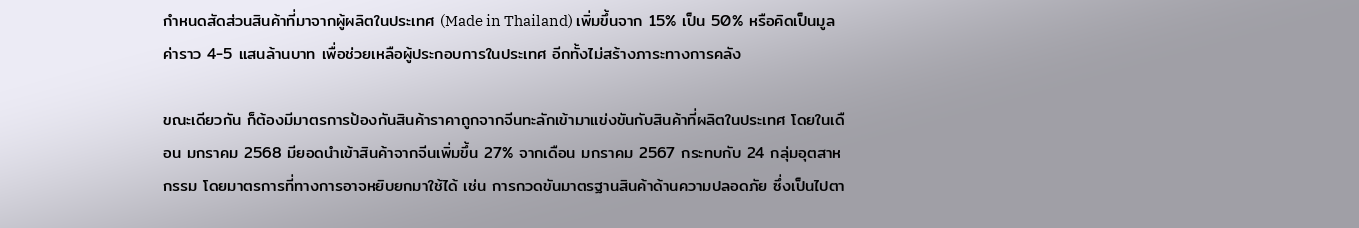กำหนดสัดส่วนสินค้าที่มาจากผู้ผลิตในประเทศ (Made in Thailand) เพิ่มขึ้นจาก 15% เป็น 50% หรือคิดเป็นมูลค่าราว 4-5 แสนล้านบาท เพื่อช่วยเหลือผู้ประกอบการในประเทศ อีกทั้งไม่สร้างภาระทางการคลัง

ขณะเดียวกัน ก็ต้องมีมาตรการป้องกันสินค้าราคาถูกจากจีนทะลักเข้ามาแข่งขันกับสินค้าที่ผลิตในประเทศ โดยในเดือน มกราคม 2568 มียอดนำเข้าสินค้าจากจีนเพิ่มขึ้น 27% จากเดือน มกราคม 2567 กระทบกับ 24 กลุ่มอุตสาหกรรม โดยมาตรการที่ทางการอาจหยิบยกมาใช้ได้ เช่น การกวดขันมาตรฐานสินค้าด้านความปลอดภัย ซึ่งเป็นไปตา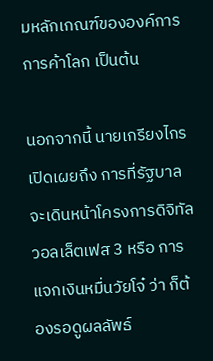มหลักเกณฑ์ขององค์การการค้าโลก เป็นต้น

นอกจากนี้ นายเกรียงไกร เปิดเผยถึง การที่รัฐบาลจะเดินหน้าโครงการดิจิทัลวอลเล็ตเฟส 3 หรือ การแจกเงินหมื่นวัยโจ๋ ว่า ก็ต้องรอดูผลลัพธ์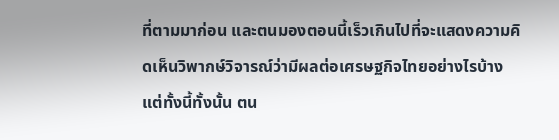ที่ตามมาก่อน และตนมองตอนนี้เร็วเกินไปที่จะแสดงความคิดเห็นวิพากษ์วิจารณ์ว่ามีผลต่อเศรษฐกิจไทยอย่างไรบ้าง แต่ทั้งนี้ทั้งนั้น ตน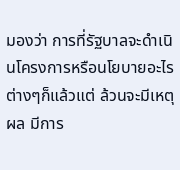มองว่า การที่รัฐบาลจะดำเนินโครงการหรือนโยบายอะไรต่างๆก็แล้วแต่ ล้วนจะมีเหตุผล มีการ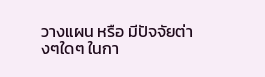วางแผน หรือ มีปัจจัยต่างๆใดๆ ในกา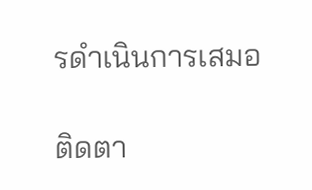รดำเนินการเสมอ

ติดตา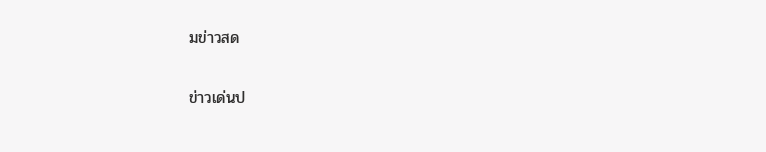มข่าวสด

ข่าวเด่นป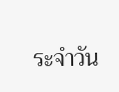ระจำวัน